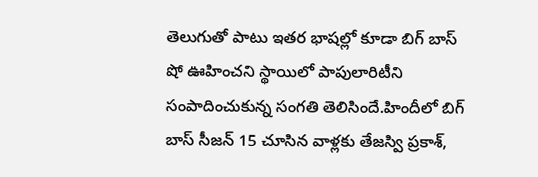తెలుగుతో పాటు ఇతర భాషల్లో కూడా బిగ్ బాస్ షో ఊహించని స్థాయిలో పాపులారిటీని సంపాదించుకున్న సంగతి తెలిసిందే.హిందీలో బిగ్ బాస్ సీజన్ 15 చూసిన వాళ్లకు తేజస్వి ప్రకాశ్,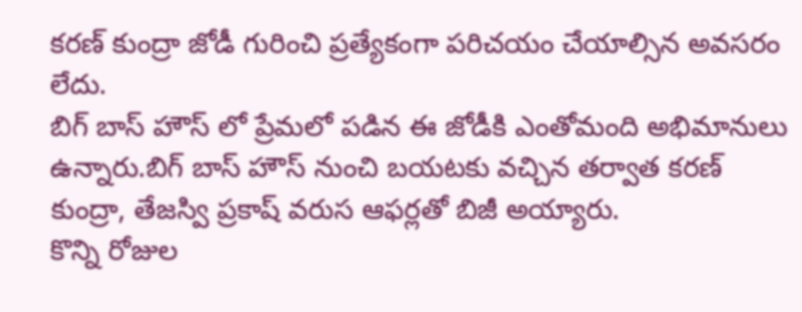కరణ్ కుంద్రా జోడీ గురించి ప్రత్యేకంగా పరిచయం చేయాల్సిన అవసరం లేదు.
బిగ్ బాస్ హౌస్ లో ప్రేమలో పడిన ఈ జోడీకి ఎంతోమంది అభిమానులు ఉన్నారు.బిగ్ బాస్ హౌస్ నుంచి బయటకు వచ్చిన తర్వాత కరణ్ కుంద్రా, తేజస్వి ప్రకాష్ వరుస ఆఫర్లతో బిజీ అయ్యారు.
కొన్ని రోజుల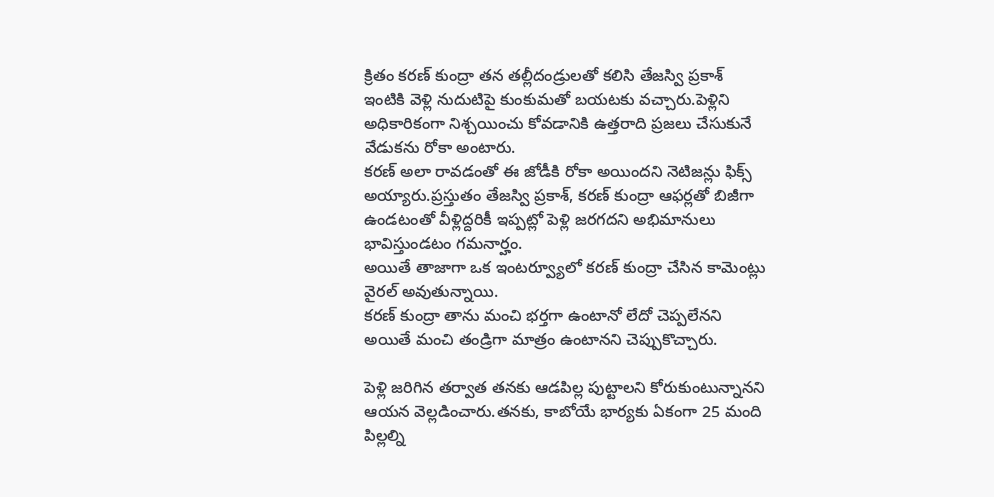క్రితం కరణ్ కుంద్రా తన తల్లీదండ్రులతో కలిసి తేజస్వి ప్రకాశ్ ఇంటికి వెళ్లి నుదుటిపై కుంకుమతో బయటకు వచ్చారు.పెళ్లిని అధికారికంగా నిశ్చయించు కోవడానికి ఉత్తరాది ప్రజలు చేసుకునే వేడుకను రోకా అంటారు.
కరణ్ అలా రావడంతో ఈ జోడీకి రోకా అయిందని నెటిజన్లు ఫిక్స్ అయ్యారు.ప్రస్తుతం తేజస్వి ప్రకాశ్, కరణ్ కుంద్రా ఆఫర్లతో బిజీగా ఉండటంతో వీళ్లిద్దరికీ ఇప్పట్లో పెళ్లి జరగదని అభిమానులు భావిస్తుండటం గమనార్హం.
అయితే తాజాగా ఒక ఇంటర్వ్యూలో కరణ్ కుంద్రా చేసిన కామెంట్లు వైరల్ అవుతున్నాయి.
కరణ్ కుంద్రా తాను మంచి భర్తగా ఉంటానో లేదో చెప్పలేనని అయితే మంచి తండ్రిగా మాత్రం ఉంటానని చెప్పుకొచ్చారు.

పెళ్లి జరిగిన తర్వాత తనకు ఆడపిల్ల పుట్టాలని కోరుకుంటున్నానని ఆయన వెల్లడించారు.తనకు, కాబోయే భార్యకు ఏకంగా 25 మంది పిల్లల్ని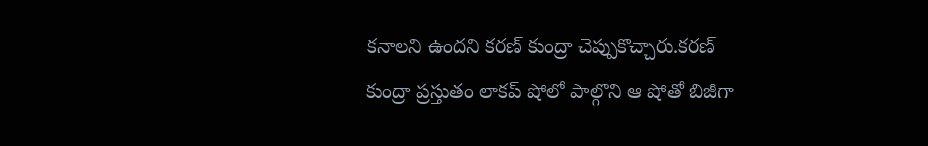కనాలని ఉందని కరణ్ కుంద్రా చెప్పుకొచ్చారు.కరణ్ కుంద్రా ప్రస్తుతం లాకప్ షోలో పాల్గొని ఆ షోతో బిజీగా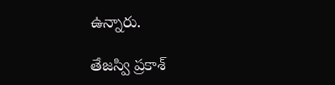ఉన్నారు.

తేజస్వి ప్రకాశ్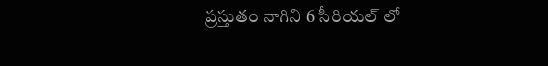ప్రస్తుతం నాగిని 6 సీరియల్ లో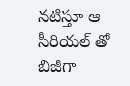నటిస్తూ ఆ సీరియల్ తో బిజీగా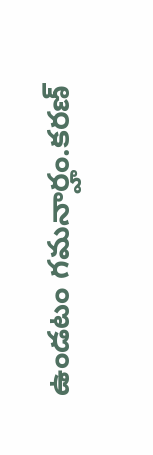ఉండటం గమనార్హం.కరణ్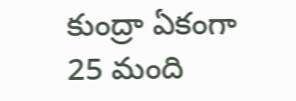కుంద్రా ఏకంగా 25 మంది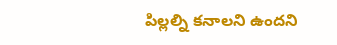పిల్లల్ని కనాలని ఉందని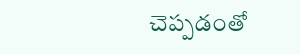చెప్పడంతో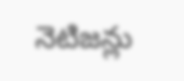నెటిజన్లు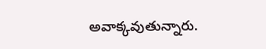అవాక్కవుతున్నారు.